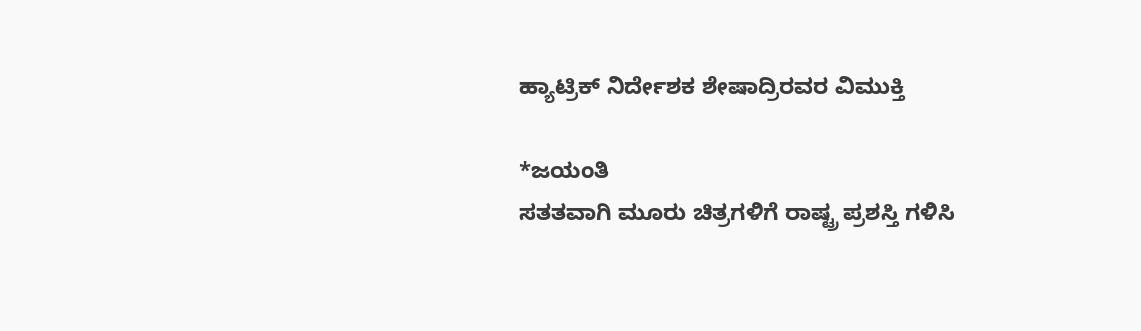ಹ್ಯಾಟ್ರಿಕ್ ನಿರ್ದೇಶಕ ಶೇಷಾದ್ರಿರವರ ವಿಮುಕ್ತಿ

*ಜಯಂತಿ
ಸತತವಾಗಿ ಮೂರು ಚಿತ್ರಗಳಿಗೆ ರಾಷ್ಟ್ರ ಪ್ರಶಸ್ತಿ ಗಳಿಸಿ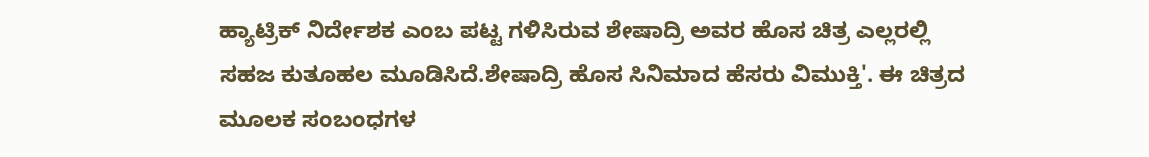ಹ್ಯಾಟ್ರಿಕ್ ನಿರ್ದೇಶಕ ಎಂಬ ಪಟ್ಟ ಗಳಿಸಿರುವ ಶೇಷಾದ್ರಿ ಅವರ ಹೊಸ ಚಿತ್ರ ಎಲ್ಲರಲ್ಲಿ ಸಹಜ ಕುತೂಹಲ ಮೂಡಿಸಿದೆ.ಶೇಷಾದ್ರಿ ಹೊಸ ಸಿನಿಮಾದ ಹೆಸರು ವಿಮುಕ್ತಿ'. ಈ ಚಿತ್ರದ ಮೂಲಕ ಸಂಬಂಧಗಳ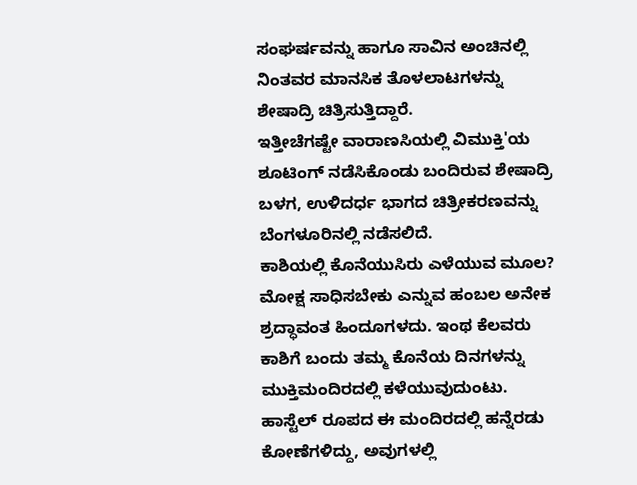ಸಂಘರ್ಷವನ್ನು ಹಾಗೂ ಸಾವಿನ ಅಂಚಿನಲ್ಲಿ ನಿಂತವರ ಮಾನಸಿಕ ತೊಳಲಾಟಗಳನ್ನು ಶೇಷಾದ್ರಿ ಚಿತ್ರಿಸುತ್ತಿದ್ದಾರೆ.
ಇತ್ತೀಚೆಗಷ್ಟೇ ವಾರಾಣಸಿಯಲ್ಲಿ ವಿಮುಕ್ತಿ'ಯ ಶೂಟಿಂಗ್ ನಡೆಸಿಕೊಂಡು ಬಂದಿರುವ ಶೇಷಾದ್ರಿ ಬಳಗ, ಉಳಿದರ್ಧ ಭಾಗದ ಚಿತ್ರೀಕರಣವನ್ನು ಬೆಂಗಳೂರಿನಲ್ಲಿ ನಡೆಸಲಿದೆ.
ಕಾಶಿಯಲ್ಲಿ ಕೊನೆಯುಸಿರು ಎಳೆಯುವ ಮೂಲ? ಮೋಕ್ಷ ಸಾಧಿಸಬೇಕು ಎನ್ನುವ ಹಂಬಲ ಅನೇಕ ಶ್ರದ್ಧಾವಂತ ಹಿಂದೂಗಳದು. ಇಂಥ ಕೆಲವರು ಕಾಶಿಗೆ ಬಂದು ತಮ್ಮ ಕೊನೆಯ ದಿನಗಳನ್ನು ಮುಕ್ತಿಮಂದಿರದಲ್ಲಿ ಕಳೆಯುವುದುಂಟು. ಹಾಸ್ಟೆಲ್ ರೂಪದ ಈ ಮಂದಿರದಲ್ಲಿ ಹನ್ನೆರಡು ಕೋಣೆಗಳಿದ್ದು, ಅವುಗಳಲ್ಲಿ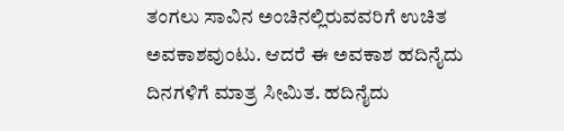ತಂಗಲು ಸಾವಿನ ಅಂಚಿನಲ್ಲಿರುವವರಿಗೆ ಉಚಿತ ಅವಕಾಶವುಂಟು. ಆದರೆ ಈ ಅವಕಾಶ ಹದಿನೈದು ದಿನಗಳಿಗೆ ಮಾತ್ರ ಸೀಮಿತ. ಹದಿನೈದು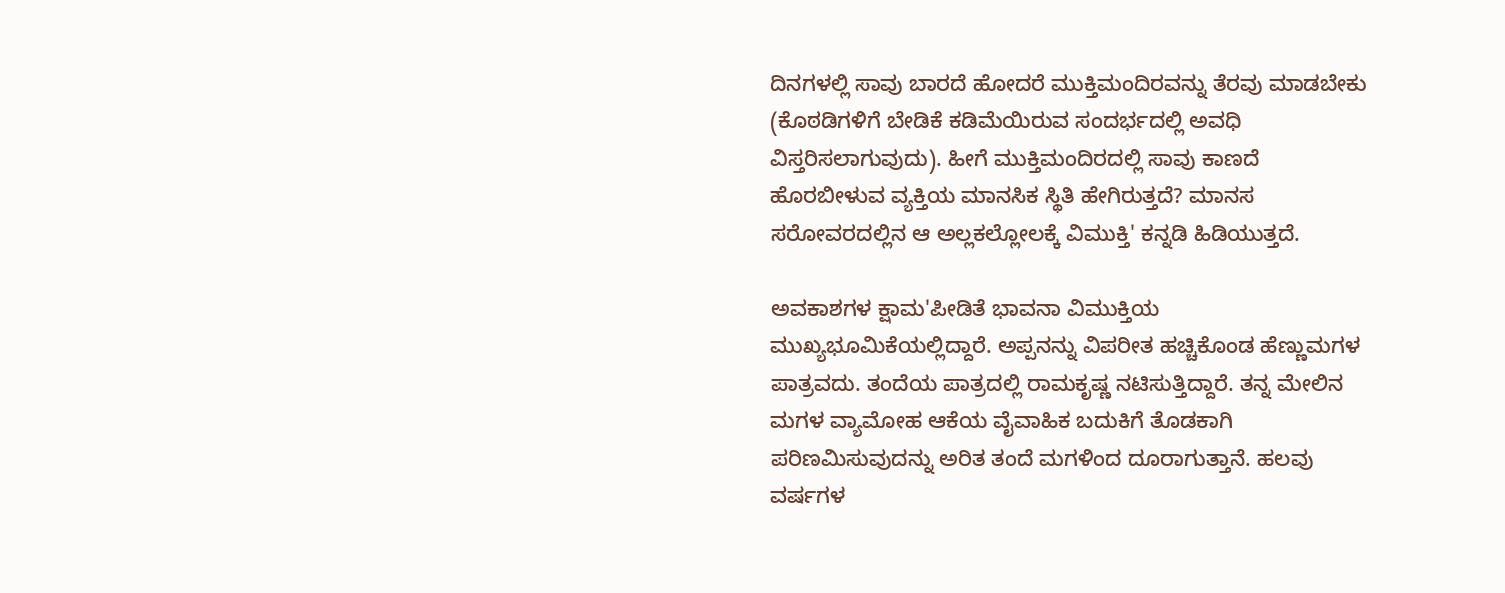ದಿನಗಳಲ್ಲಿ ಸಾವು ಬಾರದೆ ಹೋದರೆ ಮುಕ್ತಿಮಂದಿರವನ್ನು ತೆರವು ಮಾಡಬೇಕು (ಕೊಠಡಿಗಳಿಗೆ ಬೇಡಿಕೆ ಕಡಿಮೆಯಿರುವ ಸಂದರ್ಭದಲ್ಲಿ ಅವಧಿ ವಿಸ್ತರಿಸಲಾಗುವುದು). ಹೀಗೆ ಮುಕ್ತಿಮಂದಿರದಲ್ಲಿ ಸಾವು ಕಾಣದೆ ಹೊರಬೀಳುವ ವ್ಯಕ್ತಿಯ ಮಾನಸಿಕ ಸ್ಥಿತಿ ಹೇಗಿರುತ್ತದೆ? ಮಾನಸ ಸರೋವರದಲ್ಲಿನ ಆ ಅಲ್ಲಕಲ್ಲೋಲಕ್ಕೆ ವಿಮುಕ್ತಿ' ಕನ್ನಡಿ ಹಿಡಿಯುತ್ತದೆ.

ಅವಕಾಶಗಳ ಕ್ಷಾಮ'ಪೀಡಿತೆ ಭಾವನಾ ವಿಮುಕ್ತಿಯ ಮುಖ್ಯಭೂಮಿಕೆಯಲ್ಲಿದ್ದಾರೆ. ಅಪ್ಪನನ್ನು ವಿಪರೀತ ಹಚ್ಚಿಕೊಂಡ ಹೆಣ್ಣುಮಗಳ ಪಾತ್ರವದು. ತಂದೆಯ ಪಾತ್ರದಲ್ಲಿ ರಾಮಕೃಷ್ಣ ನಟಿಸುತ್ತಿದ್ದಾರೆ. ತನ್ನ ಮೇಲಿನ ಮಗಳ ವ್ಯಾಮೋಹ ಆಕೆಯ ವೈವಾಹಿಕ ಬದುಕಿಗೆ ತೊಡಕಾಗಿ ಪರಿಣಮಿಸುವುದನ್ನು ಅರಿತ ತಂದೆ ಮಗಳಿಂದ ದೂರಾಗುತ್ತಾನೆ. ಹಲವು ವರ್ಷಗಳ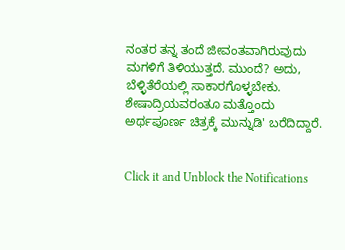ನಂತರ ತನ್ನ ತಂದೆ ಜೀವಂತವಾಗಿರುವುದು ಮಗಳಿಗೆ ತಿಳಿಯುತ್ತದೆ. ಮುಂದೆ? ಅದು, ಬೆಳ್ಳಿತೆರೆಯಲ್ಲಿ ಸಾಕಾರಗೊಳ್ಳಬೇಕು. ಶೇಷಾದ್ರಿಯವರಂತೂ ಮತ್ತೊಂದು ಅರ್ಥಪೂರ್ಣ ಚಿತ್ರಕ್ಕೆ ಮುನ್ನುಡಿ' ಬರೆದಿದ್ದಾರೆ.


Click it and Unblock the Notifications